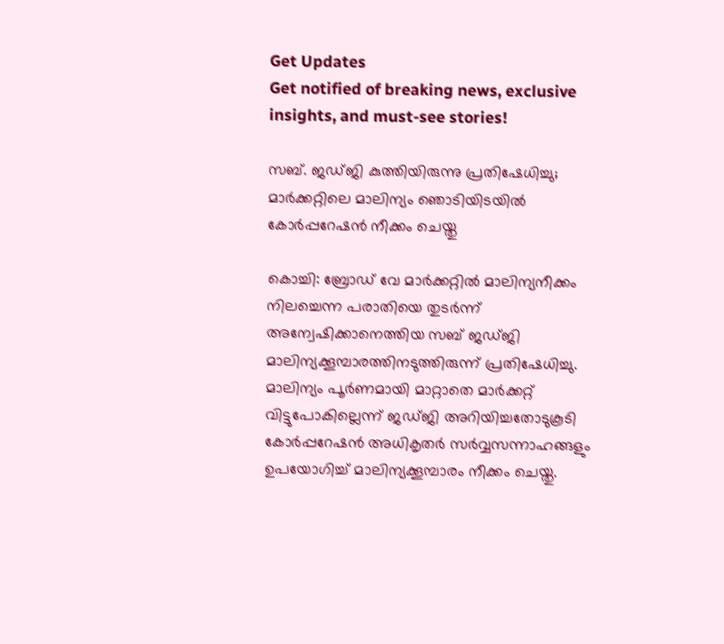Get Updates
Get notified of breaking news, exclusive insights, and must-see stories!

സബ്. ജഡ്ജി കുത്തിയിരുന്നു പ്രതിഷേധിച്ചു; മാർക്കറ്റിലെ മാലിന്യം ഞൊടിയിടയിൽ കോർപ്പറേഷൻ നീക്കം ചെയ്തു

കൊച്ചി: ബ്രോഡ് വേ മാർക്കറ്റിൽ മാലിന്യനീക്കം നിലച്ചെന്ന പരാതിയെ തുടർന്ന് അന്വേഷിക്കാനെത്തിയ സബ് ജഡ്ജി മാലിന്യക്കൂമ്പാരത്തിനടുത്തിരുന്ന് പ്രതിഷേധിച്ചു. മാലിന്യം പൂർണമായി മാറ്റാതെ മാർക്കറ്റ് വിട്ടുപോകില്ലെന്ന് ജഡ്ജി അറിയിച്ചതോടുകൂടി കോർപ്പറേഷൻ അധികൃതർ സർവ്വസന്നാഹങ്ങളും ഉപയോഗിച്ച് മാലിന്യക്കൂമ്പാരം നീക്കം ചെയ്തു.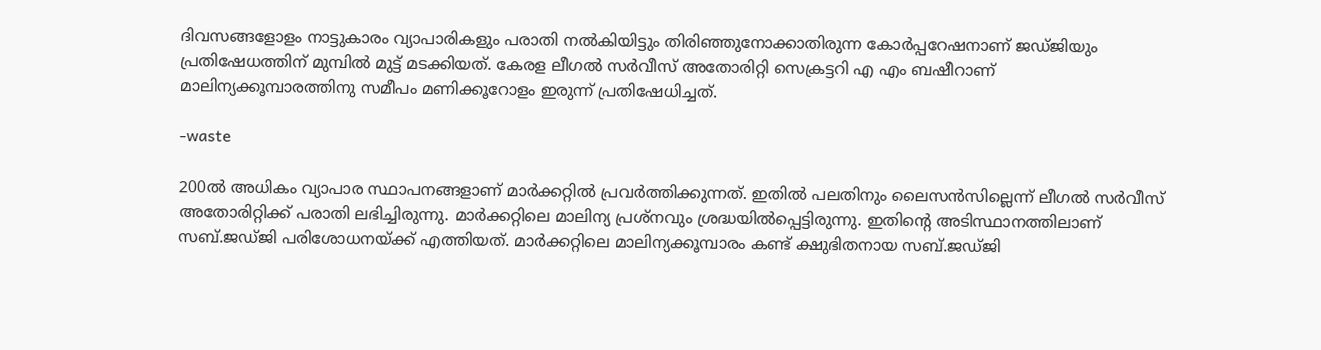ദിവസങ്ങളോളം നാട്ടുകാരം വ്യാപാരികളും പരാതി നൽകിയിട്ടും തിരിഞ്ഞുനോക്കാതിരുന്ന കോർപ്പറേഷനാണ് ജഡ്ജിയും പ്രതിഷേധത്തിന് മുമ്പിൽ മുട്ട് മടക്കിയത്. കേരള ലീഗൽ സർവീസ് അതോരിറ്റി സെക്രട്ടറി എ എം ബഷീറാണ് മാലിന്യക്കൂമ്പാരത്തിനു സമീപം മണിക്കൂറോളം ഇരുന്ന് പ്രതിഷേധിച്ചത്.

-waste

200ൽ അധികം വ്യാപാര സ്ഥാപനങ്ങളാണ് മാർക്കറ്റിൽ പ്രവർത്തിക്കുന്നത്. ഇതിൽ പലതിനും ലൈസൻസില്ലെന്ന് ലീഗൽ സർവീസ് അതോരിറ്റിക്ക് പരാതി ലഭിച്ചിരുന്നു. മാർക്കറ്റിലെ മാലിന്യ പ്രശ്നവും ശ്രദ്ധയിൽപ്പെട്ടിരുന്നു. ഇതിന്റെ അടിസ്ഥാനത്തിലാണ് സബ്.ജഡ്ജി പരിശോധനയ്ക്ക് എത്തിയത്. മാർക്കറ്റിലെ മാലിന്യക്കൂമ്പാരം കണ്ട് ക്ഷുഭിതനായ സബ്.ജഡ്ജി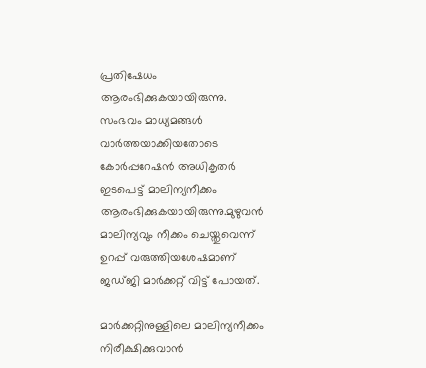പ്രതിഷേധം ആരംഭിക്കുകയായിരുന്നു. സംഭവം മാധ്യമങ്ങൾ വാർത്തയാക്കിയതോടെ കോർപ്പറേഷൻ അധികൃതർ ഇടപെട്ട് മാലിന്യനീക്കം ആരംഭിക്കുകയായിരുന്നു.മുഴുവൻ മാലിന്യവും നീക്കം ചെയ്തുവെന്ന് ഉറപ്പ് വരുത്തിയശേഷമാണ് ജഡ്ജി മാർക്കറ്റ് വിട്ട് പോയത്.

മാർക്കറ്റിനുള്ളിലെ മാലിന്യനീക്കം നിരീക്ഷിക്കുവാൻ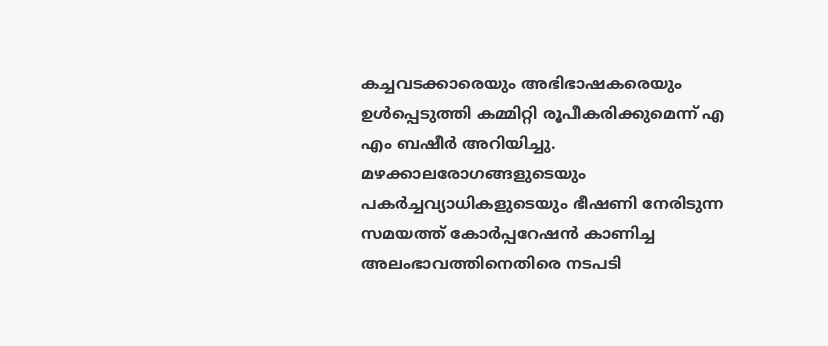കച്ചവടക്കാരെയും അഭിഭാഷകരെയും ഉൾപ്പെടുത്തി കമ്മിറ്റി രൂപീകരിക്കുമെന്ന് എ എം ബഷീർ അറിയിച്ചു. മഴക്കാലരോഗങ്ങളുടെയും പകർച്ചവ്യാധികളുടെയും ഭീഷണി നേരിടുന്ന സമയത്ത് കോർപ്പറേഷൻ കാണിച്ച അലംഭാവത്തിനെതിരെ നടപടി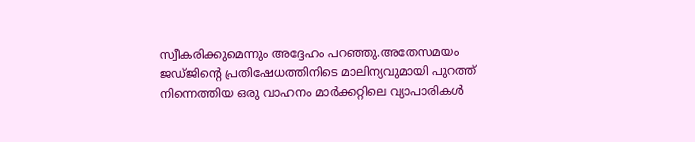സ്വീകരിക്കുമെന്നും അദ്ദേഹം പറഞ്ഞു.അതേസമയം ജഡ്ജിന്റെ പ്രതിഷേധത്തിനിടെ മാലിന്യവുമായി പുറത്ത് നിന്നെത്തിയ ഒരു വാഹനം മാർക്കറ്റിലെ വ്യാപാരികൾ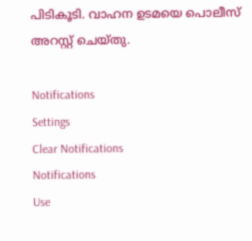പിടികൂടി. വാഹന ഉടമയെ പൊലീസ് അറസ്റ്റ് ചെയ്തു.

Notifications
Settings
Clear Notifications
Notifications
Use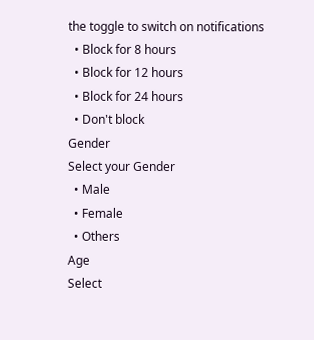the toggle to switch on notifications
  • Block for 8 hours
  • Block for 12 hours
  • Block for 24 hours
  • Don't block
Gender
Select your Gender
  • Male
  • Female
  • Others
Age
Select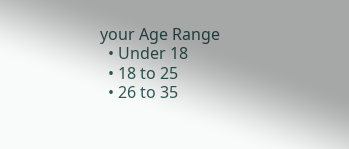your Age Range
  • Under 18
  • 18 to 25
  • 26 to 35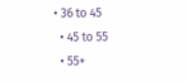• 36 to 45
  • 45 to 55
  • 55+